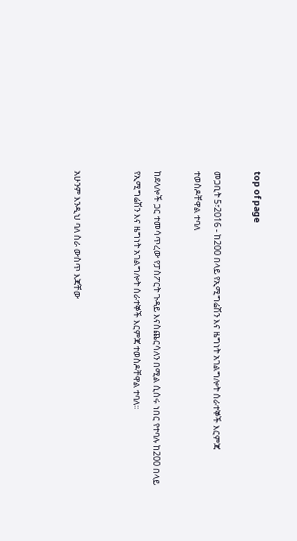top of page

መጋቢት 5፣2016 - ከ200 በላይ የኢሚግሬሽን እና ዜግነት አገልግሎት ሰራተኞች እርምጃ ተወስዶቸዋል ተባለ

ከደላሎች ጋር ተመሳጥረው የፓስፖርት ጉዳይ እናስጨርሳለን በሚል ሲሰሩ ነበር የተባሉ ከ200 በላይ የኢሚግሬሽን እና ዜግነት አገልግሎት ሰራተኞች እርምጃ ተወስዶቸዋል ተባለ፡፡


አሁንም እንዲህ ባለ ስራ ውስጥ እጃቸው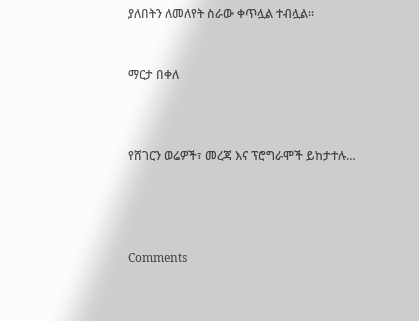ያለበትን ለመለየት ስራው ቀጥሏል ተብሏል፡፡


ማርታ በቀለ



የሸገርን ወሬዎች፣ መረጃ እና ፕሮግራሞች ይከታተሉ…




Comments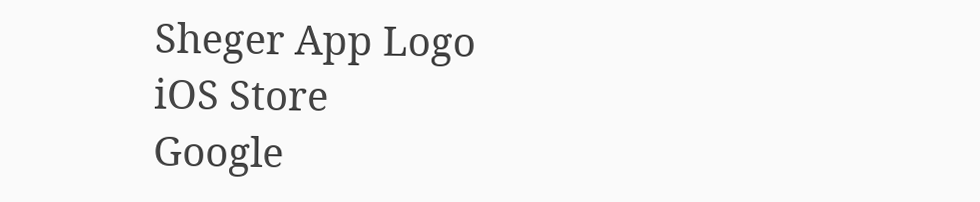Sheger App Logo
iOS Store
Google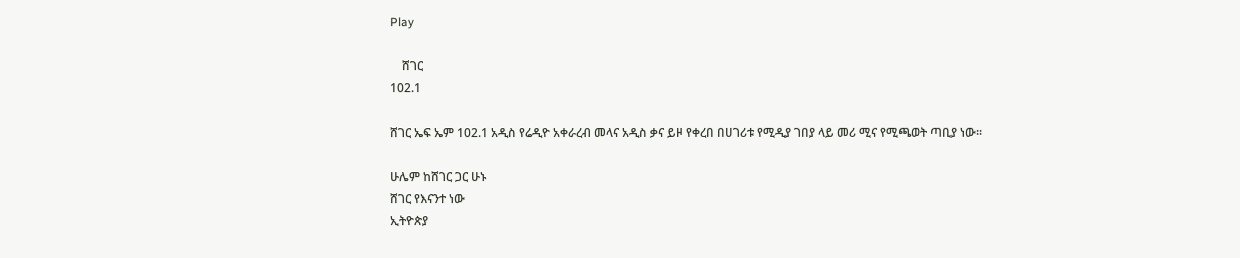Play

    ሸገር
102.1

ሸገር ኤፍ ኤም 102.1 አዲስ የሬዲዮ አቀራረብ መላና አዲስ ቃና ይዞ የቀረበ በሀገሪቱ የሚዲያ ገበያ ላይ መሪ ሚና የሚጫወት ጣቢያ ነው፡፡

ሁሌም ከሸገር ጋር ሁኑ
ሸገር የእናንተ ነው
ኢትዮጵያ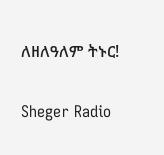ለዘለዓለም ትኑር!

Sheger Radio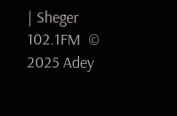| Sheger 102.1FM  © 2025 Adey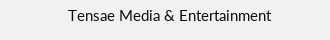Tensae Media & Entertainment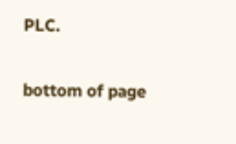PLC.

bottom of page